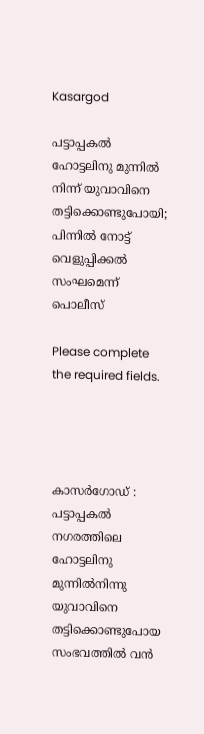Kasargod

പട്ടാപ്പകൽ ഹോട്ടലിനു മുന്നിൽ നിന്ന് യുവാവിനെ തട്ടിക്കൊണ്ടുപോയി; പിന്നിൽ നോട്ട് വെളുപ്പിക്കൽ സംഘമെന്ന് പൊലീസ്

Please complete the required fields.




കാസർഗോഡ് : പട്ടാപ്പകൽ നഗരത്തിലെ ഹോട്ടലിനു മുന്നിൽനിന്നു യുവാവിനെ തട്ടിക്കൊണ്ടുപോയ സംഭവത്തിൽ വൻ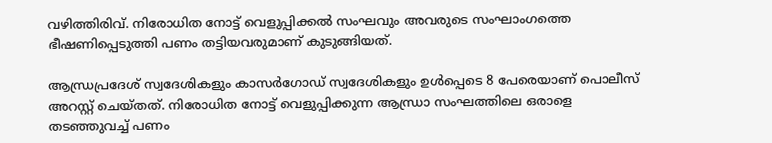വഴിത്തിരിവ്. നിരോധിത നോട്ട് വെളുപ്പിക്കൽ സംഘവും അവരുടെ സംഘാംഗത്തെ ഭീഷണിപ്പെടുത്തി പണം തട്ടിയവരുമാണ് കുടുങ്ങിയത്.

ആന്ധ്രപ്രദേശ് സ്വദേശികളും കാസർഗോഡ് സ്വദേശികളും ഉൾപ്പെടെ 8 പേരെയാണ് പൊലീസ് അറസ്റ്റ് ചെയ്തത്. നിരോധിത നോട്ട് വെളുപ്പിക്കുന്ന ആന്ധ്രാ സംഘത്തിലെ ഒരാളെ തടഞ്ഞുവച്ച് പണം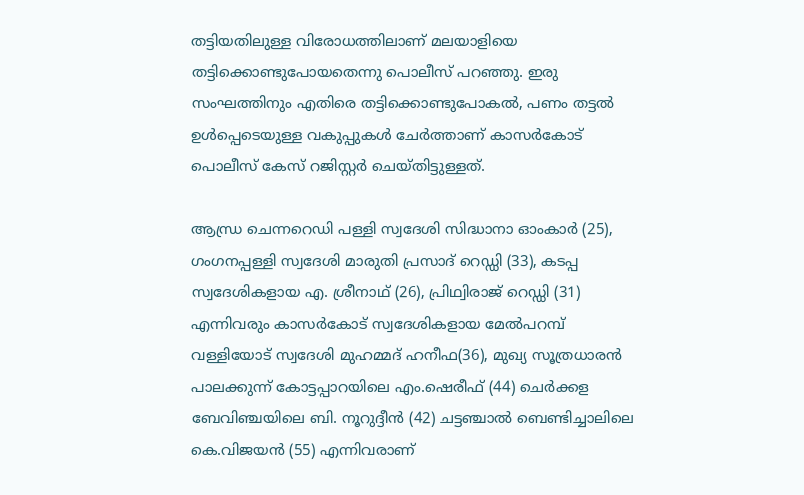തട്ടിയതിലുള്ള വിരോധത്തിലാണ് മലയാളിയെ തട്ടിക്കൊണ്ടുപോയതെന്നു പൊലീസ് പറഞ്ഞു. ഇരു സംഘത്തിനും എതിരെ തട്ടിക്കൊണ്ടുപോകൽ, പണം തട്ടൽ ഉൾപ്പെടെയുള്ള വകുപ്പുകൾ ചേർത്താണ് കാസർകോട് പൊലീസ് കേസ് റജിസ്റ്റർ ചെയ്തിട്ടുള്ളത്.

ആന്ധ്ര ചെന്നറെഡി പള്ളി സ്വദേശി സിദ്ധാനാ ഓംകാർ (25), ഗംഗനപ്പള്ളി സ്വദേശി മാരുതി പ്രസാദ് റെഡ്ഡി (33), കടപ്പ സ്വദേശികളായ എ. ശ്രീനാഥ് (26), പ്രിഥ്വിരാജ് റെഡ്ഡി (31) എന്നിവരും കാസർകോട് സ്വദേശികളായ മേൽപറമ്പ് വള്ളിയോട് സ്വദേശി മുഹമ്മദ് ഹനീഫ(36), മുഖ്യ സൂത്രധാരൻ പാലക്കുന്ന് കോട്ടപ്പാറയിലെ എം.ഷെരീഫ് (44) ചെർക്കള ബേവിഞ്ചയിലെ ബി. നൂറുദ്ദീൻ (42) ചട്ടഞ്ചാൽ ബെണ്ടിച്ചാലിലെ കെ.വിജയൻ (55) എന്നിവരാണ്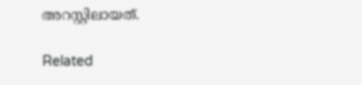അറസ്റ്റിലായത്.

Related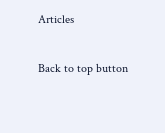Articles

Back to top button